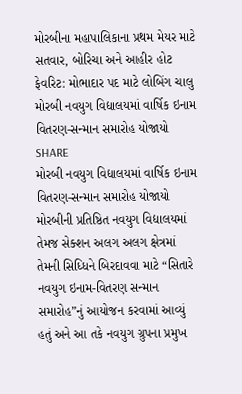મોરબીના મહાપાલિકાના પ્રથમ મેયર માટે સતવાર, બોરિચા અને આહીર હોટ ફેવરિટ: મોભાદાર પદ માટે લોબિંગ ચાલુ
મોરબી નવયુગ વિદ્યાલયમાં વાર્ષિક ઇનામ વિતરણ-સન્માન સમારોહ યોજાયો
SHARE
મોરબી નવયુગ વિદ્યાલયમાં વાર્ષિક ઇનામ વિતરણ-સન્માન સમારોહ યોજાયો
મોરબીની પ્રતિષ્ઠિત નવયુગ વિદ્યાલયમાં તેમજ સેક્શન અલગ અલગ ક્ષેત્રમાં તેમની સિધ્ધિને બિરદાવવા માટે “સિતારે નવયુગ ઇનામ-વિતરણ સન્માન સમારોહ”નું આયોજન કરવામાં આવ્યું હતું અને આ તકે નવયુગ ગ્રુપના પ્રમુખ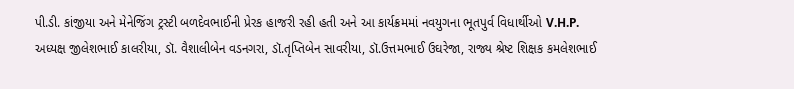પી.ડી. કાંજીયા અને મેનેજિંગ ટ્રસ્ટી બળદેવભાઈની પ્રેરક હાજરી રહી હતી અને આ કાર્યક્રમમાં નવયુગના ભૂતપુર્વ વિધાર્થીઓ V.H.P. અધ્યક્ષ જીલેશભાઈ કાલરીયા, ડૉ. વૈશાલીબેન વડનગરા, ડૉ.તૃપ્તિબેન સાવરીયા, ડૉ.ઉત્તમભાઈ ઉઘરેજા, રાજ્ય શ્રેષ્ટ શિક્ષક કમલેશભાઈ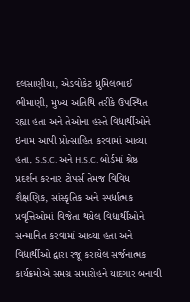દલસાણીયા, એડવોકેટ ધ્રુમિલભાઈ ભીમાણી, મુખ્ય અતિથિ તરીકે ઉપસ્થિત રહ્યા હતા અને તેઓના હસ્તે વિદ્યાર્થીઓને ઇનામ આપી પ્રોત્સાહિત કરવામાં આવ્યા હતા. S.S.C. અને H.S.C. બોર્ડમાં શ્રેષ્ઠ પ્રદર્શન કરનાર ટોપર્સ તેમજ વિવિધ શૈક્ષણિક, સાંસ્કૃતિક અને સ્પર્ધાત્મક પ્રવૃત્તિઓમાં વિજેતા થયેલ વિદ્યાર્થીઓને સન્માનિત કરવામાં આવ્યા હતા અને વિદ્યાર્થીઓ દ્વારા રજૂ કરાયેલ સર્જનાત્મક કાર્યક્રમોએ સમગ્ર સમારોહને યાદગાર બનાવી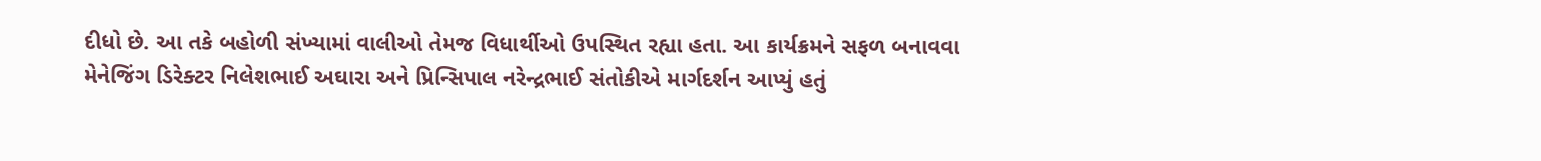દીધો છે. આ તકે બહોળી સંખ્યામાં વાલીઓ તેમજ વિધાર્થીઓ ઉપસ્થિત રહ્યા હતા. આ કાર્યક્રમને સફળ બનાવવા મેનેજિંગ ડિરેક્ટર નિલેશભાઈ અઘારા અને પ્રિન્સિપાલ નરેન્દ્રભાઈ સંતોકીએ માર્ગદર્શન આપ્યું હતું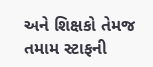અને શિક્ષકો તેમજ તમામ સ્ટાફની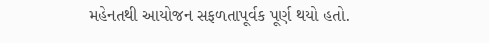મહેનતથી આયોજન સફળતાપૂર્વક પૂર્ણ થયો હતો.